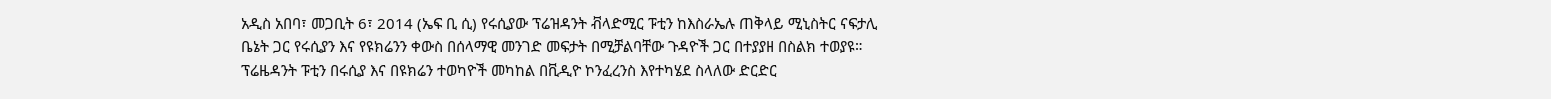አዲስ አበባ፣ መጋቢት 6፣ 2014 (ኤፍ ቢ ሲ) የሩሲያው ፕሬዝዳንት ቭላድሚር ፑቲን ከእስራኤሉ ጠቅላይ ሚኒስትር ናፍታሊ ቤኔት ጋር የሩሲያን እና የዩክሬንን ቀውስ በሰላማዊ መንገድ መፍታት በሚቻልባቸው ጉዳዮች ጋር በተያያዘ በስልክ ተወያዩ።
ፕሬዜዳንት ፑቲን በሩሲያ እና በዩክሬን ተወካዮች መካከል በቪዲዮ ኮንፈረንስ እየተካሄደ ስላለው ድርድር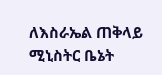ለእስራኤል ጠቅላይ ሚኒስትር ቤኔት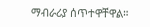ማብራሪያ ሰጥተዋቸዋል።